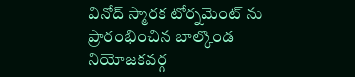వినోద్ స్మారక టోర్నమెంట్ ను ప్రారంభించిన బాల్కొండ నియోజకవర్గ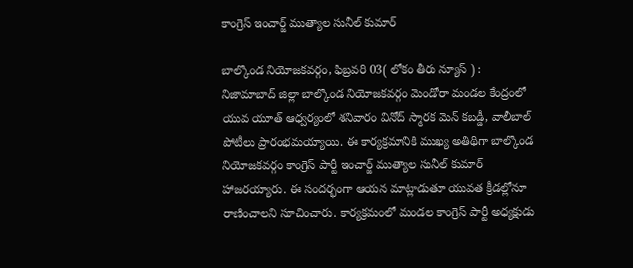కాంగ్రెస్ ఇంచార్జ్ ముత్యాల సునీల్ కుమార్

బాల్కొండ నియోజకవర్గం, ఫిబ్రవరి 03( లోకం తీరు న్యూస్ ) : నిజామాబాద్ జిల్లా బాల్కొండ నియోజకవర్గం మెండోరా మండల కేంద్రంలో యువ యూత్ ఆధ్వర్యంలో శనివారం వినోద్ స్మారక మెన్ కబడ్డీ, వాలీబాల్ పోటీలు ప్రారంభమయ్యాయి. ఈ కార్యక్రమానికి ముఖ్య అతిథిగా బాల్కొండ నియోజకవర్గం కాంగ్రెస్ పార్టీ ఇంచార్జ్ ముత్యాల సునీల్ కుమార్ హాజరయ్యారు. ఈ సందర్భంగా ఆయన మాట్లాడుతూ యువత క్రీడల్లోనూ రాణించాలని సూచించారు. కార్యక్రమంలో మండల కాంగ్రెస్ పార్టీ అధ్యక్షుడు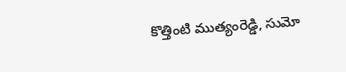కొత్తింటి ముత్యంరెడ్డి, సుమో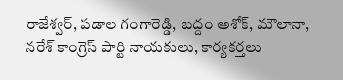రాజేశ్వర్, పడాల గంగారెడ్డి, బద్దం అశోక్, మౌలానా, నరేశ్ కాంగ్రెస్ పార్టి నాయకులు, కార్యకర్తలు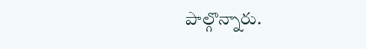పాల్గొన్నారు.